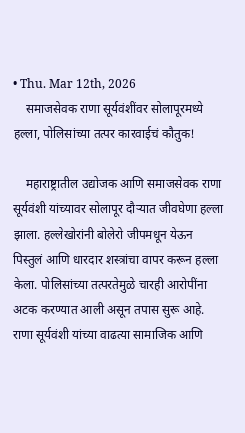• Thu. Mar 12th, 2026
    समाजसेवक राणा सूर्यवंशींवर सोलापूरमध्ये हल्ला, पोलिसांच्या तत्पर कारवाईचं कौतुक!

    महाराष्ट्रातील उद्योजक आणि समाजसेवक राणा सूर्यवंशी यांच्यावर सोलापूर दौऱ्यात जीवघेणा हल्ला झाला. हल्लेखोरांनी बोलेरो जीपमधून येऊन पिस्तुलं आणि धारदार शस्त्रांचा वापर करून हल्ला केला. पोलिसांच्या तत्परतेमुळे चारही आरोपींना अटक करण्यात आली असून तपास सुरू आहे. राणा सूर्यवंशी यांच्या वाढत्या सामाजिक आणि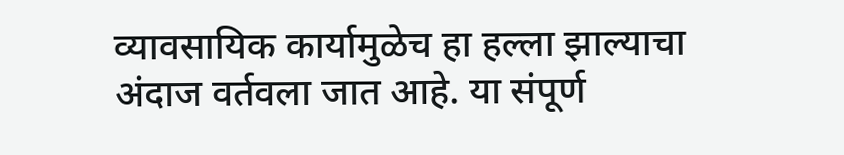व्यावसायिक कार्यामुळेच हा हल्ला झाल्याचा अंदाज वर्तवला जात आहे. या संपूर्ण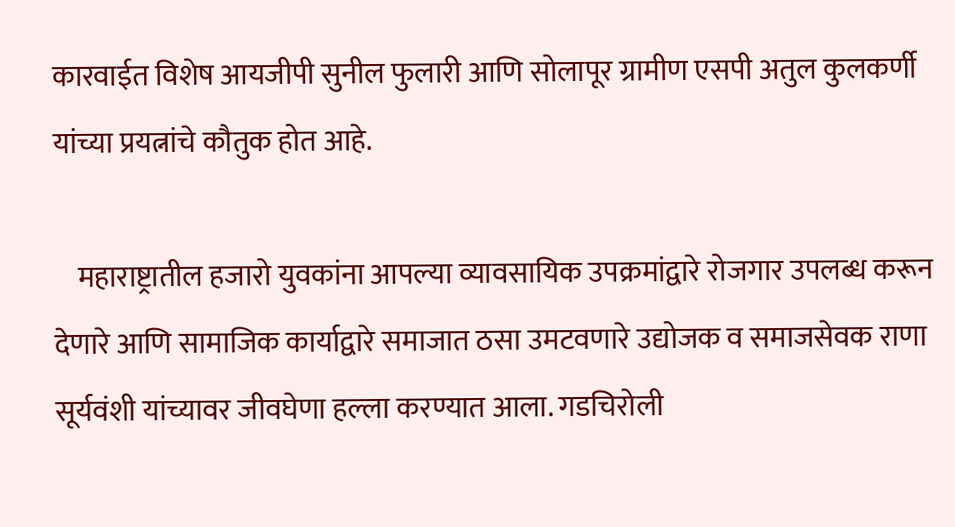कारवाईत विशेष आयजीपी सुनील फुलारी आणि सोलापूर ग्रामीण एसपी अतुल कुलकर्णी यांच्या प्रयत्नांचे कौतुक होत आहे.

    महाराष्ट्रातील हजारो युवकांना आपल्या व्यावसायिक उपक्रमांद्वारे रोजगार उपलब्ध करून देणारे आणि सामाजिक कार्याद्वारे समाजात ठसा उमटवणारे उद्योजक व समाजसेवक राणा सूर्यवंशी यांच्यावर जीवघेणा हल्ला करण्यात आला. गडचिरोली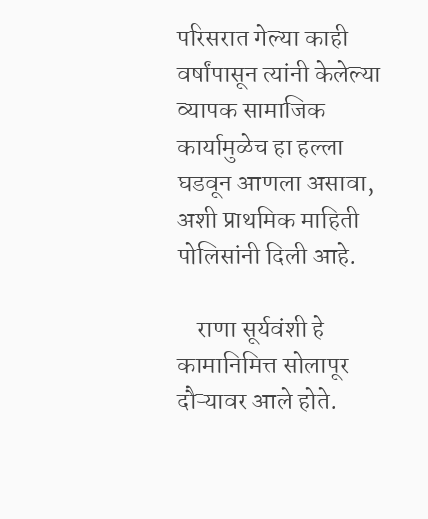परिसरात गेल्या काही वर्षांपासून त्यांनी केलेल्या व्यापक सामाजिक कार्यामुळेच हा हल्ला घडवून आणला असावा, अशी प्राथमिक माहिती पोलिसांनी दिली आहे.

    राणा सूर्यवंशी हे कामानिमित्त सोलापूर दौऱ्यावर आले होते.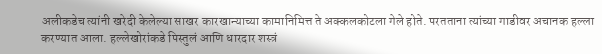अलीकडेच त्यांनी खरेदी केलेल्या साखर कारखान्याच्या कामानिमित्त ते अक्कलकोटला गेले होते. परतताना त्यांच्या गाडीवर अचानक हल्ला करण्यात आला. हल्लेखोरांकडे पिस्तुलं आणि धारदार शस्त्रं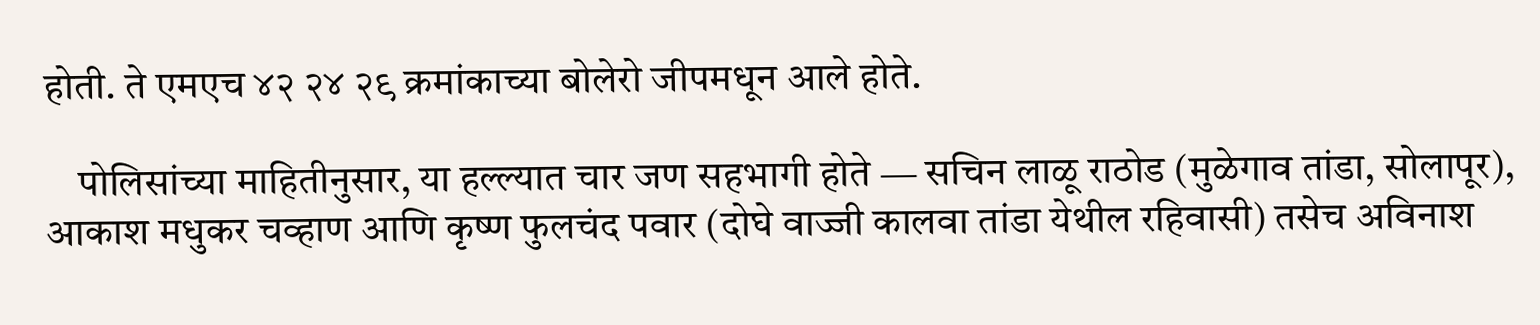होती. ते एमएच ४२ २४ २९ क्रमांकाच्या बोलेरो जीपमधून आले होते.

    पोलिसांच्या माहितीनुसार, या हल्ल्यात चार जण सहभागी होते — सचिन लाळू राठोड (मुळेगाव तांडा, सोलापूर), आकाश मधुकर चव्हाण आणि कृष्ण फुलचंद पवार (दोघे वाज्जी कालवा तांडा येथील रहिवासी) तसेच अविनाश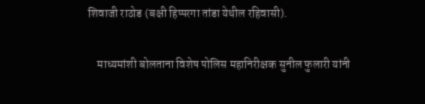शिवाजी राठोड (बक्षी हिप्परगा तांडा येथील रहिवासी).

    माध्यमांशी बोलताना विशेष पोलिस महानिरीक्षक सुनील फुलारी यांनी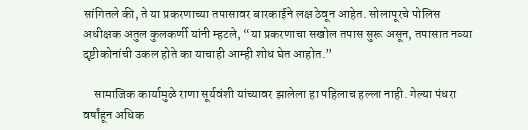सांगितले की, ते या प्रकरणाच्या तपासावर बारकाईने लक्ष ठेवून आहेत. सोलापूरचे पोलिस अधीक्षक अतुल कुलकर्णी यांनी म्हटले, “या प्रकरणाचा सखोल तपास सुरू असून, तपासात नव्या दृष्टीकोनांची उकल होते का याचाही आम्ही शोध घेत आहोत.”

    सामाजिक कार्यामुळे राणा सूर्यवंशी यांच्यावर झालेला हा पहिलाच हल्ला नाही. गेल्या पंधरा वर्षांहून अधिक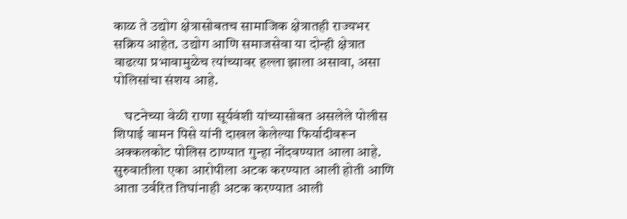काळ ते उद्योग क्षेत्रासोबतच सामाजिक क्षेत्रातही राज्यभर सक्रिय आहेत. उद्योग आणि समाजसेवा या दोन्ही क्षेत्रात वाढत्या प्रभावामुळेच त्यांच्यावर हल्ला झाला असावा, असा पोलिसांचा संशय आहे.

    घटनेच्या वेळी राणा सूर्यवंशी यांच्यासोबत असलेले पोलीस शिपाई वामन पिसे यांनी दाखल केलेल्या फिर्यादीवरून अक्कलकोट पोलिस ठाण्यात गुन्हा नोंदवण्यात आला आहे. सुरुवातीला एका आरोपीला अटक करण्यात आली होती आणि आता उर्वरित तिघांनाही अटक करण्यात आली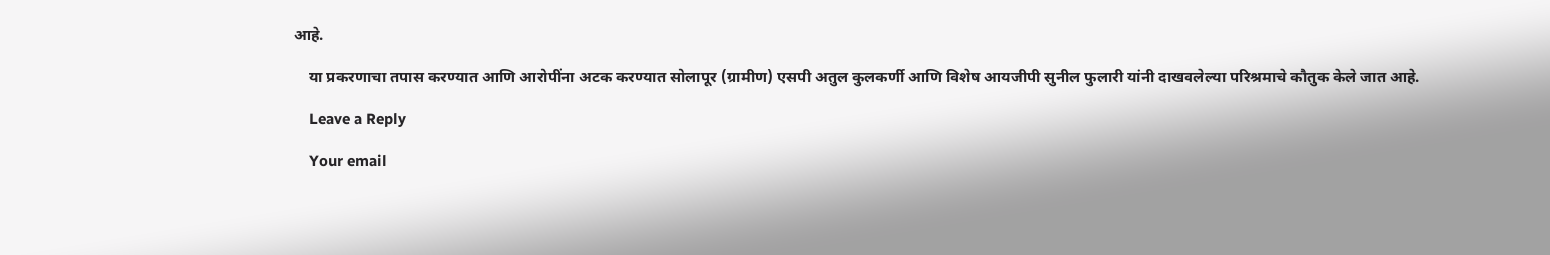आहे.

    या प्रकरणाचा तपास करण्यात आणि आरोपींना अटक करण्यात सोलापूर (ग्रामीण) एसपी अतुल कुलकर्णी आणि विशेष आयजीपी सुनील फुलारी यांनी दाखवलेल्या परिश्रमाचे कौतुक केले जात आहे.

    Leave a Reply

    Your email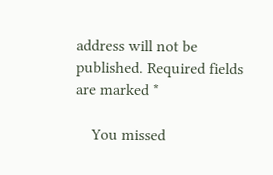address will not be published. Required fields are marked *

    You missed